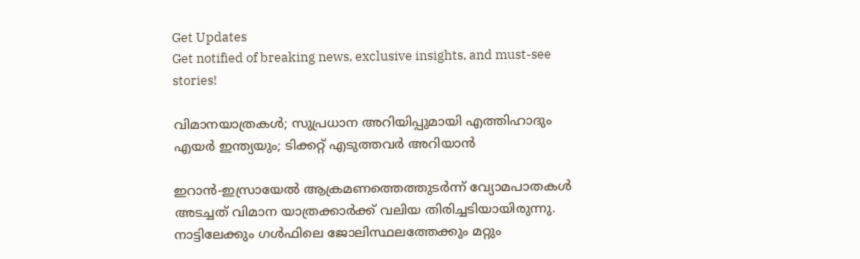Get Updates
Get notified of breaking news, exclusive insights, and must-see stories!

വിമാനയാത്രകള്‍; സുപ്രധാന അറിയിപ്പുമായി എത്തിഹാദും എയര്‍ ഇന്ത്യയും; ടിക്കറ്റ് എടുത്തവര്‍ അറിയാന്‍

ഇറാന്‍-ഇസ്രായേല്‍ ആക്രമണത്തെത്തുടര്‍ന്ന് വ്യോമപാതകള്‍ അടച്ചത് വിമാന യാത്രക്കാര്‍ക്ക് വലിയ തിരിച്ചടിയായിരുന്നു. നാട്ടിലേക്കും ഗള്‍ഫിലെ ജോലിസ്ഥലത്തേക്കും മറ്റും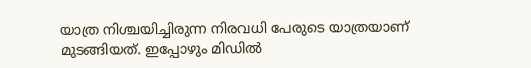യാത്ര നിശ്ചയിച്ചിരുന്ന നിരവധി പേരുടെ യാത്രയാണ് മുടങ്ങിയത്. ഇപ്പോഴും മിഡില്‍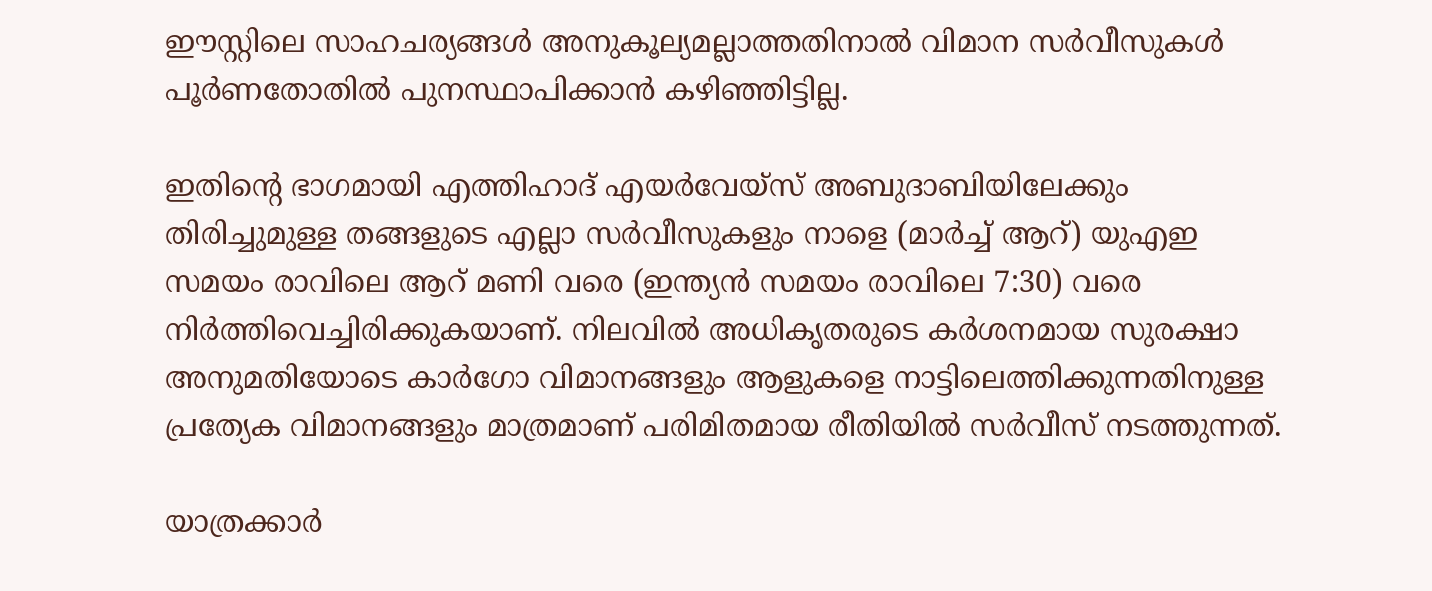ഈസ്റ്റിലെ സാഹചര്യങ്ങള്‍ അനുകൂല്യമല്ലാത്തതിനാല്‍ വിമാന സര്‍വീസുകള്‍ പൂര്‍ണതോതില്‍ പുനസ്ഥാപിക്കാന്‍ കഴിഞ്ഞിട്ടില്ല.

ഇതിന്റെ ഭാഗമായി എത്തിഹാദ് എയര്‍വേയ്സ് അബുദാബിയിലേക്കും തിരിച്ചുമുള്ള തങ്ങളുടെ എല്ലാ സര്‍വീസുകളും നാളെ (മാര്‍ച്ച് ആറ്) യുഎഇ സമയം രാവിലെ ആറ് മണി വരെ (ഇന്ത്യന്‍ സമയം രാവിലെ 7:30) വരെ നിര്‍ത്തിവെച്ചിരിക്കുകയാണ്. നിലവില്‍ അധികൃതരുടെ കര്‍ശനമായ സുരക്ഷാ അനുമതിയോടെ കാര്‍ഗോ വിമാനങ്ങളും ആളുകളെ നാട്ടിലെത്തിക്കുന്നതിനുള്ള പ്രത്യേക വിമാനങ്ങളും മാത്രമാണ് പരിമിതമായ രീതിയില്‍ സര്‍വീസ് നടത്തുന്നത്.

യാത്രക്കാര്‍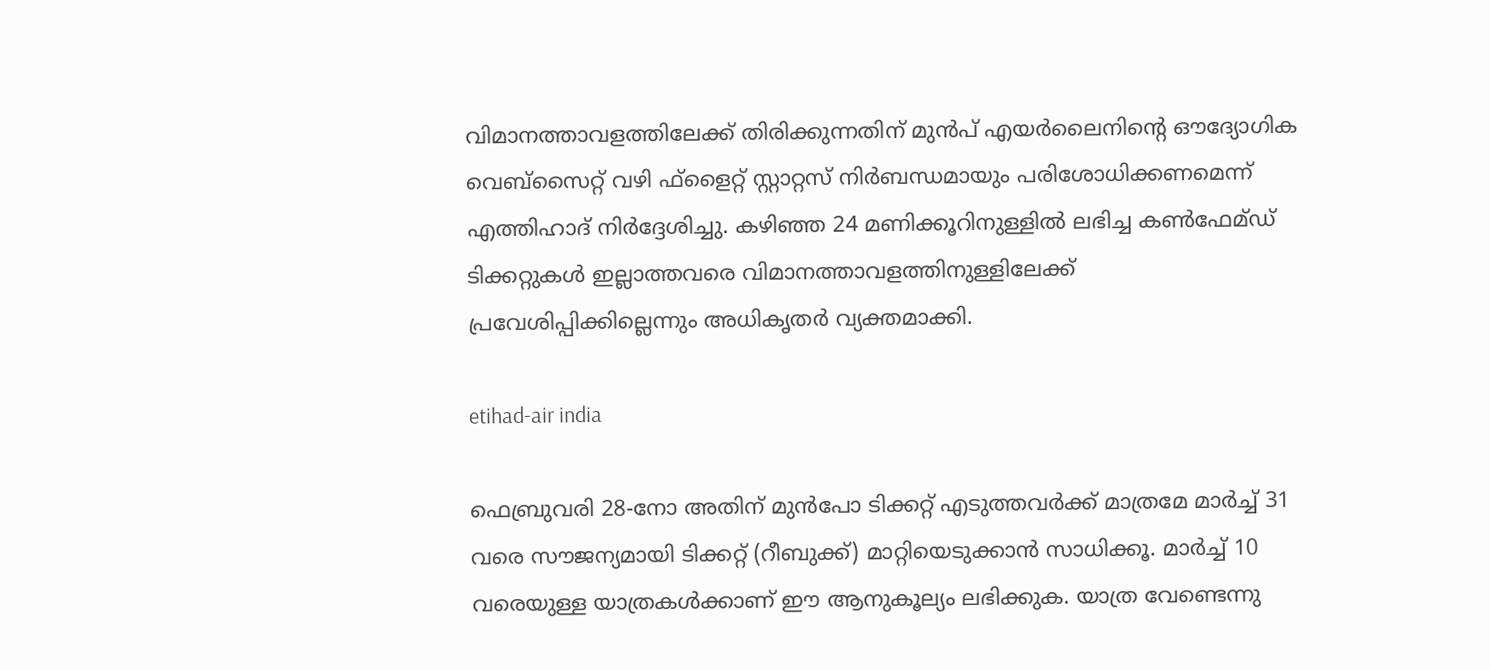വിമാനത്താവളത്തിലേക്ക് തിരിക്കുന്നതിന് മുന്‍പ് എയര്‍ലൈനിന്റെ ഔദ്യോഗിക വെബ്‌സൈറ്റ് വഴി ഫ്‌ളൈറ്റ് സ്റ്റാറ്റസ് നിര്‍ബന്ധമായും പരിശോധിക്കണമെന്ന് എത്തിഹാദ് നിര്‍ദ്ദേശിച്ചു. കഴിഞ്ഞ 24 മണിക്കൂറിനുള്ളില്‍ ലഭിച്ച കണ്‍ഫേമ്ഡ് ടിക്കറ്റുകള്‍ ഇല്ലാത്തവരെ വിമാനത്താവളത്തിനുള്ളിലേക്ക് പ്രവേശിപ്പിക്കില്ലെന്നും അധികൃതര്‍ വ്യക്തമാക്കി.

etihad-air india

ഫെബ്രുവരി 28-നോ അതിന് മുന്‍പോ ടിക്കറ്റ് എടുത്തവര്‍ക്ക് മാത്രമേ മാര്‍ച്ച് 31 വരെ സൗജന്യമായി ടിക്കറ്റ് (റീബുക്ക്) മാറ്റിയെടുക്കാന്‍ സാധിക്കൂ. മാര്‍ച്ച് 10 വരെയുള്ള യാത്രകള്‍ക്കാണ് ഈ ആനുകൂല്യം ലഭിക്കുക. യാത്ര വേണ്ടെന്നു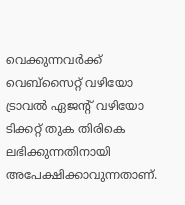വെക്കുന്നവര്‍ക്ക് വെബ്‌സൈറ്റ് വഴിയോ ട്രാവല്‍ ഏജന്റ് വഴിയോ ടിക്കറ്റ് തുക തിരികെ ലഭിക്കുന്നതിനായി അപേക്ഷിക്കാവുന്നതാണ്.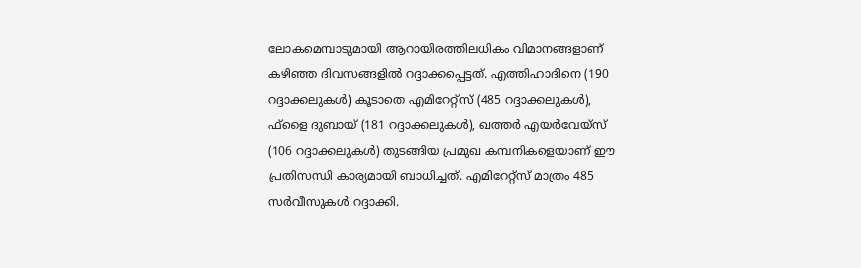ലോകമെമ്പാടുമായി ആറായിരത്തിലധികം വിമാനങ്ങളാണ് കഴിഞ്ഞ ദിവസങ്ങളില്‍ റദ്ദാക്കപ്പെട്ടത്. എത്തിഹാദിനെ (190 റദ്ദാക്കലുകള്‍) കൂടാതെ എമിറേറ്റ്സ് (485 റദ്ദാക്കലുകള്‍), ഫ്‌ളൈ ദുബായ് (181 റദ്ദാക്കലുകള്‍), ഖത്തര്‍ എയര്‍വേയ്സ് (106 റദ്ദാക്കലുകള്‍) തുടങ്ങിയ പ്രമുഖ കമ്പനികളെയാണ് ഈ പ്രതിസന്ധി കാര്യമായി ബാധിച്ചത്. എമിറേറ്റ്സ് മാത്രം 485 സര്‍വീസുകള്‍ റദ്ദാക്കി.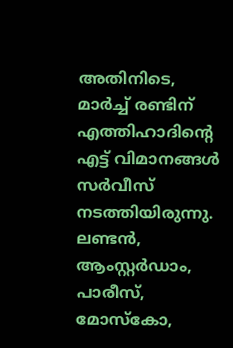അതിനിടെ, മാര്‍ച്ച് രണ്ടിന് എത്തിഹാദിന്റെ എട്ട് വിമാനങ്ങള്‍ സര്‍വീസ് നടത്തിയിരുന്നു. ലണ്ടന്‍, ആംസ്റ്റര്‍ഡാം, പാരീസ്, മോസ്‌കോ,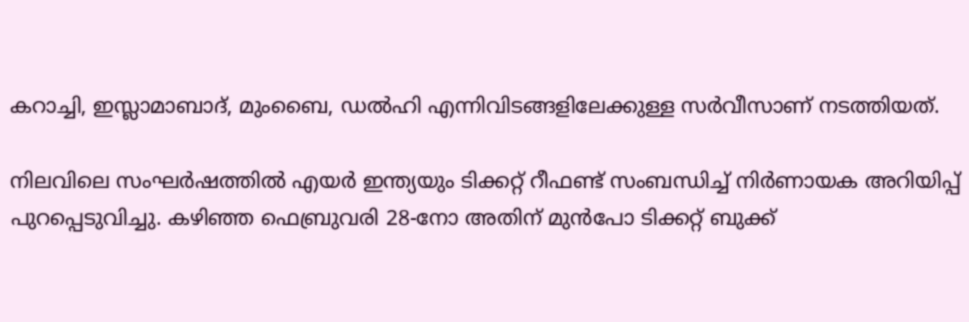കറാച്ചി, ഇസ്ലാമാബാദ്, മുംബൈ, ഡല്‍ഹി എന്നിവിടങ്ങളിലേക്കുള്ള സര്‍വീസാണ് നടത്തിയത്.

നിലവിലെ സംഘര്‍ഷത്തില്‍ എയര്‍ ഇന്ത്യയും ടിക്കറ്റ് റീഫണ്ട് സംബന്ധിച്ച് നിര്‍ണായക അറിയിപ്പ് പുറപ്പെടുവിച്ചു. കഴിഞ്ഞ ഫെബ്രുവരി 28-നോ അതിന് മുന്‍പോ ടിക്കറ്റ് ബുക്ക്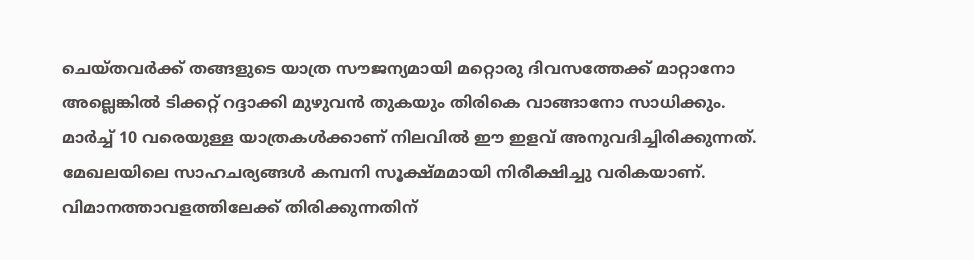ചെയ്തവര്‍ക്ക് തങ്ങളുടെ യാത്ര സൗജന്യമായി മറ്റൊരു ദിവസത്തേക്ക് മാറ്റാനോ അല്ലെങ്കില്‍ ടിക്കറ്റ് റദ്ദാക്കി മുഴുവന്‍ തുകയും തിരികെ വാങ്ങാനോ സാധിക്കും. മാര്‍ച്ച് 10 വരെയുള്ള യാത്രകള്‍ക്കാണ് നിലവില്‍ ഈ ഇളവ് അനുവദിച്ചിരിക്കുന്നത്. മേഖലയിലെ സാഹചര്യങ്ങള്‍ കമ്പനി സൂക്ഷ്മമായി നിരീക്ഷിച്ചു വരികയാണ്. വിമാനത്താവളത്തിലേക്ക് തിരിക്കുന്നതിന്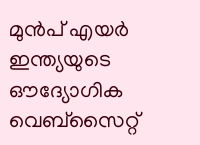മുന്‍പ് എയര്‍ ഇന്ത്യയുടെ ഔദ്യോഗിക വെബ്‌സൈറ്റ്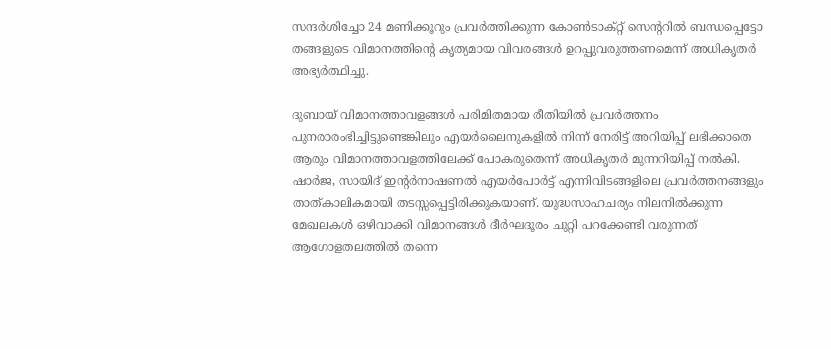സന്ദര്‍ശിച്ചോ 24 മണിക്കൂറും പ്രവര്‍ത്തിക്കുന്ന കോണ്‍ടാക്റ്റ് സെന്ററില്‍ ബന്ധപ്പെട്ടോ തങ്ങളുടെ വിമാനത്തിന്റെ കൃത്യമായ വിവരങ്ങള്‍ ഉറപ്പുവരുത്തണമെന്ന് അധികൃതര്‍ അഭ്യര്‍ത്ഥിച്ചു.

ദുബായ് വിമാനത്താവളങ്ങള്‍ പരിമിതമായ രീതിയില്‍ പ്രവര്‍ത്തനം പുനരാരംഭിച്ചിട്ടുണ്ടെങ്കിലും എയര്‍ലൈനുകളില്‍ നിന്ന് നേരിട്ട് അറിയിപ്പ് ലഭിക്കാതെ ആരും വിമാനത്താവളത്തിലേക്ക് പോകരുതെന്ന് അധികൃതര്‍ മുന്നറിയിപ്പ് നല്‍കി. ഷാര്‍ജ, സായിദ് ഇന്റര്‍നാഷണല്‍ എയര്‍പോര്‍ട്ട് എന്നിവിടങ്ങളിലെ പ്രവര്‍ത്തനങ്ങളും താത്കാലികമായി തടസ്സപ്പെട്ടിരിക്കുകയാണ്. യുദ്ധസാഹചര്യം നിലനില്‍ക്കുന്ന മേഖലകള്‍ ഒഴിവാക്കി വിമാനങ്ങള്‍ ദീര്‍ഘദൂരം ചുറ്റി പറക്കേണ്ടി വരുന്നത് ആഗോളതലത്തില്‍ തന്നെ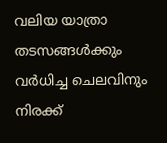വലിയ യാത്രാ തടസങ്ങള്‍ക്കും വര്‍ധിച്ച ചെലവിനും നിരക്ക്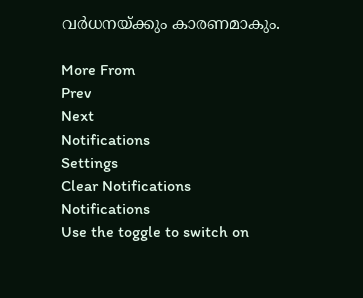വര്‍ധനയ്ക്കും കാരണമാകും.

More From
Prev
Next
Notifications
Settings
Clear Notifications
Notifications
Use the toggle to switch on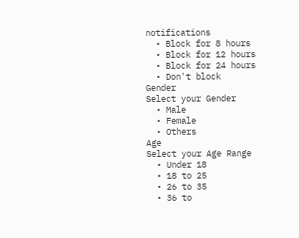notifications
  • Block for 8 hours
  • Block for 12 hours
  • Block for 24 hours
  • Don't block
Gender
Select your Gender
  • Male
  • Female
  • Others
Age
Select your Age Range
  • Under 18
  • 18 to 25
  • 26 to 35
  • 36 to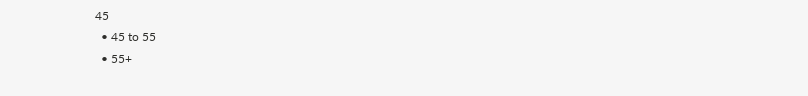45
  • 45 to 55
  • 55+